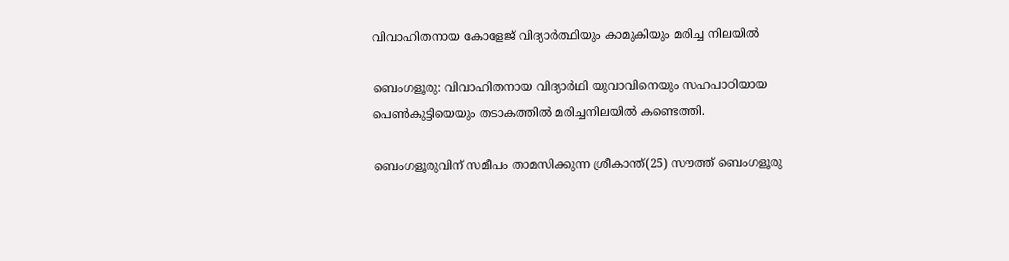വിവാഹിതനായ കോളേജ് വിദ്യാർത്ഥിയും കാമുകിയും മരിച്ച നിലയിൽ

ബെംഗളൂരു: വിവാഹിതനായ വിദ്യാർഥി യുവാവിനെയും സഹപാഠിയായ പെൺകുട്ടിയെയും തടാകത്തില്‍ മരിച്ചനിലയില്‍ കണ്ടെത്തി.

ബെംഗളൂരുവിന് സമീപം താമസിക്കുന്ന ശ്രീകാന്ത്(25) സൗത്ത് ബെംഗളൂരു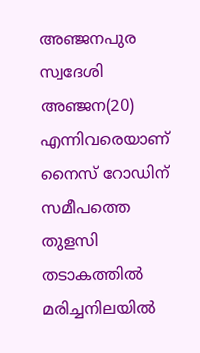അഞ്ജനപുര സ്വദേശി അഞ്ജന(20) എന്നിവരെയാണ് നൈസ് റോഡിന് സമീപത്തെ തുളസി തടാകത്തില്‍ മരിച്ചനിലയില്‍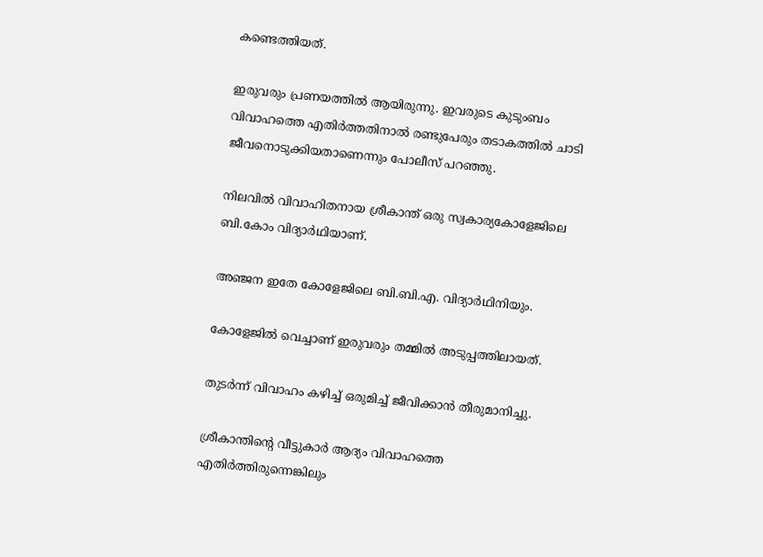കണ്ടെത്തിയത്.

ഇരുവരും പ്രണയത്തിൽ ആയിരുന്നു. ഇവരുടെ കുടുംബം വിവാഹത്തെ എതിർത്തതിനാല്‍ രണ്ടുപേരും തടാകത്തില്‍ ചാടി ജീവനൊടുക്കിയതാണെന്നും പോലീസ് പറഞ്ഞു.

നിലവില്‍ വിവാഹിതനായ ശ്രീകാന്ത് ഒരു സ്വകാര്യകോളേജിലെ ബി.കോം വിദ്യാർഥിയാണ്.

അഞ്ജന ഇതേ കോളേജിലെ ബി.ബി.എ. വിദ്യാർഥിനിയും.

കോളേജില്‍ വെച്ചാണ് ഇരുവരും തമ്മില്‍ അടുപ്പത്തിലായത്.

തുടർന്ന് വിവാഹം കഴിച്ച്‌ ഒരുമിച്ച്‌ ജീവിക്കാൻ തീരുമാനിച്ചു.

ശ്രീകാന്തിന്റെ വീട്ടുകാർ ആദ്യം വിവാഹത്തെ എതിർത്തിരുന്നെങ്കിലും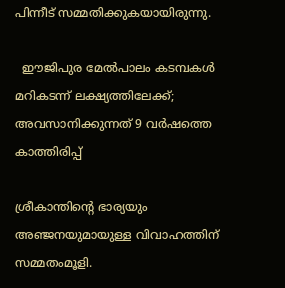പിന്നീട് സമ്മതിക്കുകയായിരുന്നു.

  ഈജിപുര മേല്‍പാലം കടമ്പകള്‍ മറികടന്ന് ലക്ഷ്യത്തിലേക്ക്; അവസാനിക്കുന്നത് 9 വര്‍ഷത്തെ കാത്തിരിപ്പ്

ശ്രീകാന്തിന്റെ ഭാര്യയും അഞ്ജനയുമായുള്ള വിവാഹത്തിന് സമ്മതംമൂളി.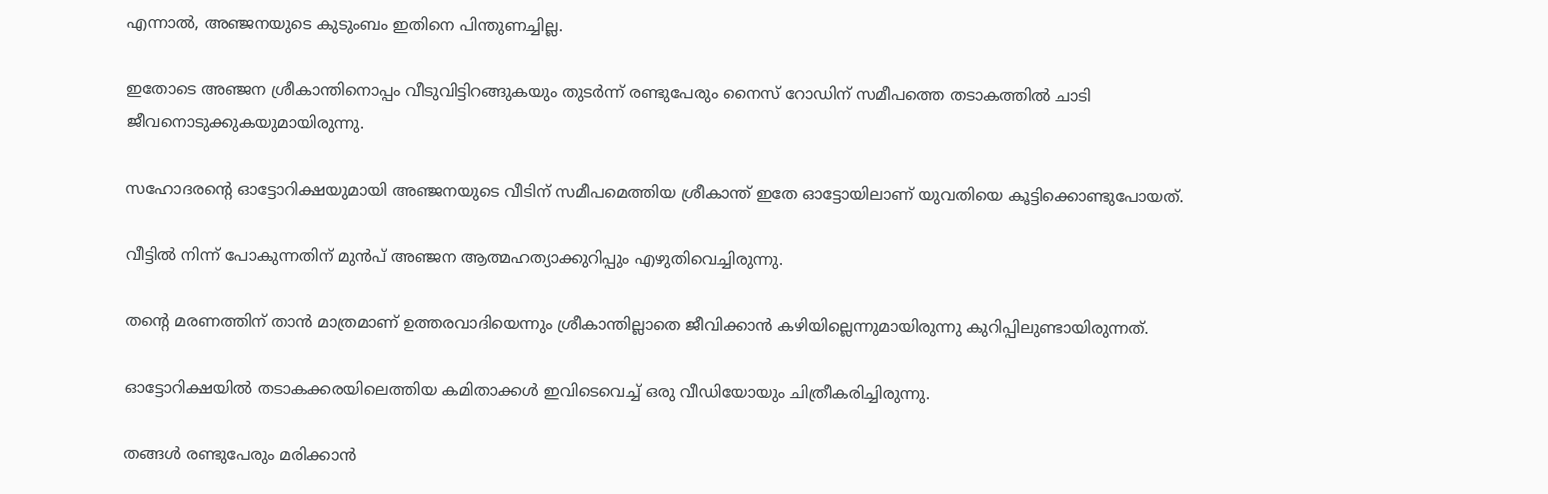എന്നാല്‍, അഞ്ജനയുടെ കുടുംബം ഇതിനെ പിന്തുണച്ചില്ല.

ഇതോടെ അഞ്ജന ശ്രീകാന്തിനൊപ്പം വീടുവിട്ടിറങ്ങുകയും തുടർന്ന് രണ്ടുപേരും നൈസ് റോഡിന് സമീപത്തെ തടാകത്തില്‍ ചാടി ജീവനൊടുക്കുകയുമായിരുന്നു.

സഹോദരന്റെ ഓട്ടോറിക്ഷയുമായി അഞ്ജനയുടെ വീടിന് സമീപമെത്തിയ ശ്രീകാന്ത് ഇതേ ഓട്ടോയിലാണ് യുവതിയെ കൂട്ടിക്കൊണ്ടുപോയത്.

വീട്ടില്‍ നിന്ന് പോകുന്നതിന് മുൻപ് അഞ്ജന ആത്മഹത്യാക്കുറിപ്പും എഴുതിവെച്ചിരുന്നു.

തന്റെ മരണത്തിന് താൻ മാത്രമാണ് ഉത്തരവാദിയെന്നും ശ്രീകാന്തില്ലാതെ ജീവിക്കാൻ കഴിയില്ലെന്നുമായിരുന്നു കുറിപ്പിലുണ്ടായിരുന്നത്.

ഓട്ടോറിക്ഷയില്‍ തടാകക്കരയിലെത്തിയ കമിതാക്കള്‍ ഇവിടെവെച്ച്‌ ഒരു വീഡിയോയും ചിത്രീകരിച്ചിരുന്നു.

തങ്ങള്‍ രണ്ടുപേരും മരിക്കാൻ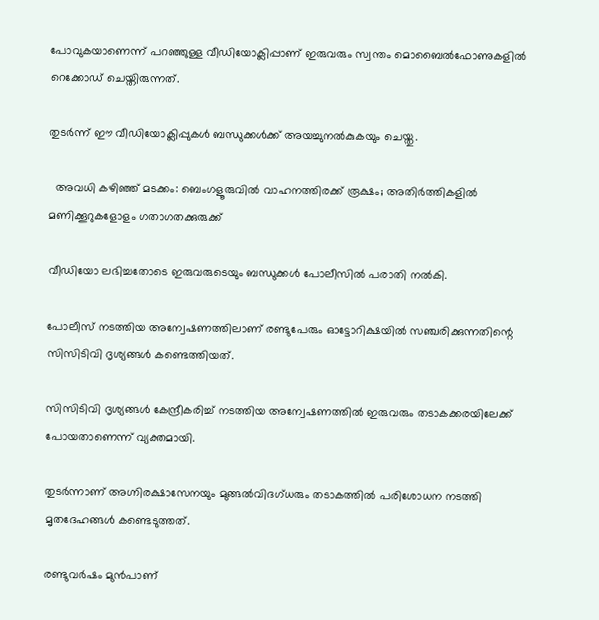പോവുകയാണെന്ന് പറഞ്ഞുള്ള വീഡിയോക്ലിപ്പാണ് ഇരുവരും സ്വന്തം മൊബൈല്‍ഫോണുകളില്‍ റെക്കോഡ് ചെയ്തിരുന്നത്.

തുടർന്ന് ഈ വീഡിയോക്ലിപ്പുകള്‍ ബന്ധുക്കള്‍ക്ക് അയച്ചുനല്‍കുകയും ചെയ്തു.

  അവധി കഴിഞ്ഞ് മടക്കം: ബെംഗളൂരുവിൽ വാഹനത്തിരക്ക് രൂക്ഷം; അതിർത്തികളിൽ മണിക്കൂറുകളോളം ഗതാഗതക്കുരുക്ക്

വീഡിയോ ലഭിച്ചതോടെ ഇരുവരുടെയും ബന്ധുക്കള്‍ പോലീസില്‍ പരാതി നല്‍കി.

പോലീസ് നടത്തിയ അന്വേഷണത്തിലാണ് രണ്ടുപേരും ഓട്ടോറിക്ഷയില്‍ സഞ്ചരിക്കുന്നതിന്റെ സിസിടിവി ദൃശ്യങ്ങള്‍ കണ്ടെത്തിയത്.

സിസിടിവി ദൃശ്യങ്ങള്‍ കേന്ദ്രീകരിച്ച്‌ നടത്തിയ അന്വേഷണത്തില്‍ ഇരുവരും തടാകക്കരയിലേക്ക് പോയതാണെന്ന് വ്യക്തമായി.

തുടർന്നാണ് അഗ്നിരക്ഷാസേനയും മുങ്ങല്‍വിദഗ്ധരും തടാകത്തില്‍ പരിശോധന നടത്തി മൃതദേഹങ്ങള്‍ കണ്ടെടുത്തത്.

രണ്ടുവർഷം മുൻപാണ്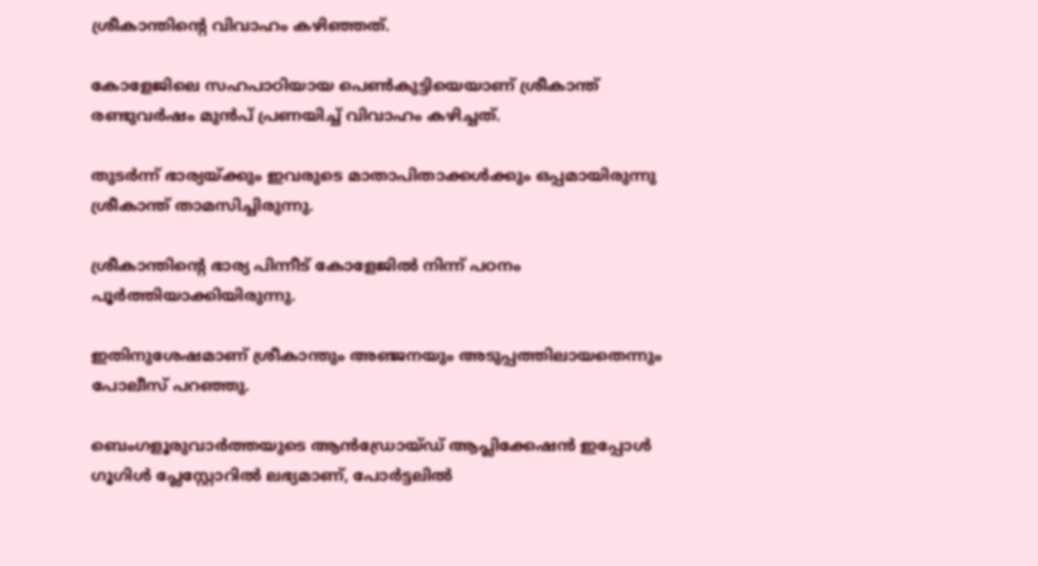ശ്രീകാന്തിന്റെ വിവാഹം കഴിഞ്ഞത്.

കോളേജിലെ സഹപാഠിയായ പെണ്‍കുട്ടിയെയാണ് ശ്രീകാന്ത് രണ്ടുവർഷം മുൻപ് പ്രണയിച്ച്‌ വിവാഹം കഴിച്ചത്.

തുടർന്ന് ഭാര്യയ്ക്കും ഇവരുടെ മാതാപിതാക്കള്‍ക്കും ഒപ്പമായിരുന്നു ശ്രീകാന്ത് താമസിച്ചിരുന്നു.

ശ്രീകാന്തിന്റെ ഭാര്യ പിന്നീട് കോളേജില്‍ നിന്ന് പഠനം പൂർത്തിയാക്കിയിരുന്നു.

ഇതിനുശേഷമാണ് ശ്രീകാന്തും അഞ്ജനയും അടുപ്പത്തിലായതെന്നും പോലീസ് പറഞ്ഞു.

ബെംഗളൂരുവാർത്തയുടെ ആൻഡ്രോയ്ഡ് ആപ്ലിക്കേഷൻ ഇപ്പോൾ ഗൂഗിൾ പ്ലേസ്റ്റോറിൽ ലഭ്യമാണ്, പോർട്ടലിൽ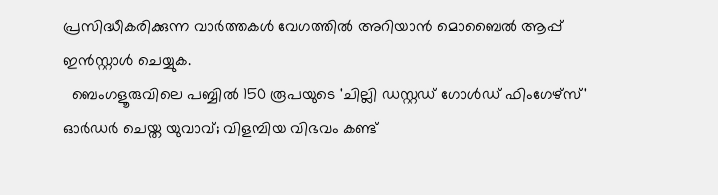പ്രസിദ്ധീകരിക്കുന്ന വാർത്തകൾ വേഗത്തിൽ അറിയാൻ മൊബൈൽ ആപ്പ് ഇൻസ്റ്റാൾ ചെയ്യുക.
  ബെംഗളൂരുവിലെ പബ്ബിൽ 150 രൂപയുടെ 'ചില്ലി ഡസ്റ്റഡ് ഗോൾഡ് ഫിംഗേഴ്സ്' ഓർഡർ ചെയ്ത യുവാവ്; വിളമ്പിയ വിഭവം കണ്ട്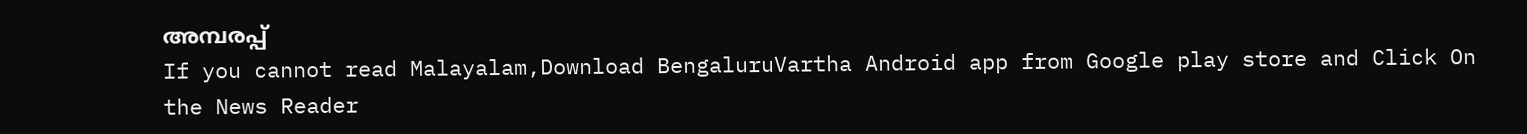അമ്പരപ്പ്
If you cannot read Malayalam,Download BengaluruVartha Android app from Google play store and Click On the News Reader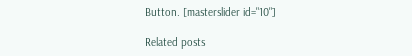Button. [masterslider id="10"]

Related posts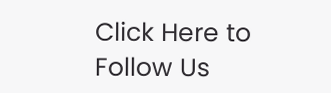Click Here to Follow Us